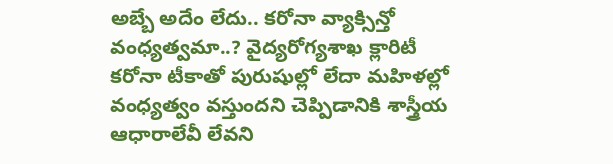అబ్బే అదేం లేదు.. కరోనా వ్యాక్సిన్తో వంధ్యత్వమా..? వైద్యరోగ్యశాఖ క్లారిటీ
కరోనా టీకాతో పురుషుల్లో లేదా మహిళల్లో వంధ్యత్వం వస్తుందని చెప్పిడానికి శాస్త్రీయ ఆధారాలేవీ లేవని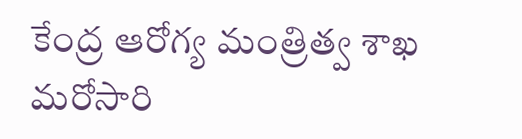కేంద్ర ఆరోగ్య మంత్రిత్వ శాఖ మరోసారి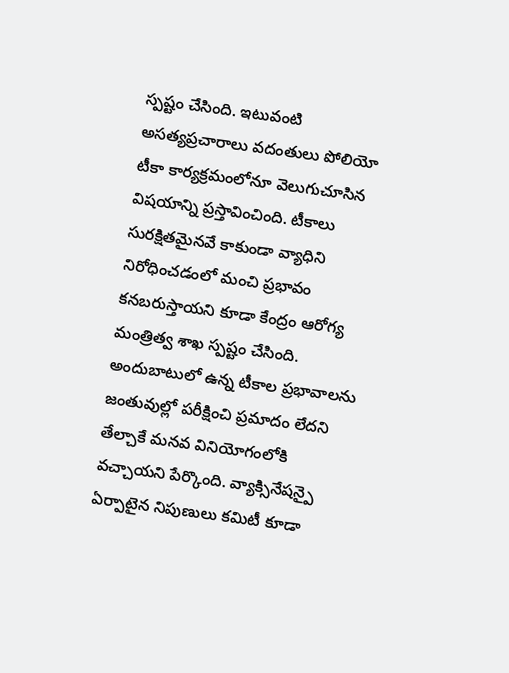స్పష్టం చేసింది. ఇటువంటి అసత్యప్రచారాలు వదంతులు పోలియో టీకా కార్యక్రమంలోనూ వెలుగుచూసిన విషయాన్ని ప్రస్తావించింది. టీకాలు సురక్షితమైనవే కాకుండా వ్యాధిని నిరోధించడంలో మంచి ప్రభావం కనబరుస్తాయని కూడా కేంద్రం ఆరోగ్య మంత్రిత్వ శాఖ స్పష్టం చేసింది.
అందుబాటులో ఉన్న టీకాల ప్రభావాలను జంతువుల్లో పరీక్షించి ప్రమాదం లేదని తేల్చాకే మనవ వినియోగంలోకి వచ్చాయని పేర్కొంది. వ్యాక్సినేషన్పై ఏర్పాటైన నిపుణులు కమిటీ కూడా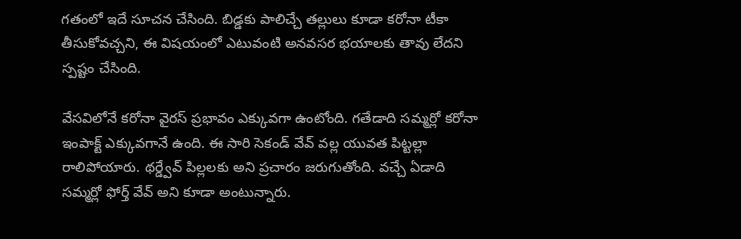గతంలో ఇదే సూచన చేసింది. బిడ్డకు పాలిచ్చే తల్లులు కూడా కరోనా టీకా తీసుకోవచ్చని, ఈ విషయంలో ఎటువంటి అనవసర భయాలకు తావు లేదని స్పష్టం చేసింది.

వేసవిలోనే కరోనా వైరస్ ప్రభావం ఎక్కువగా ఉంటోంది. గతేడాది సమ్మర్లో కరోనా ఇంపాక్ట్ ఎక్కువగానే ఉంది. ఈ సారి సెకండ్ వేవ్ వల్ల యువత పిట్టల్లా రాలిపోయారు. థర్డ్వేవ్ పిల్లలకు అని ప్రచారం జరుగుతోంది. వచ్చే ఏడాది సమ్మర్లో ఫోర్త్ వేవ్ అని కూడా అంటున్నారు.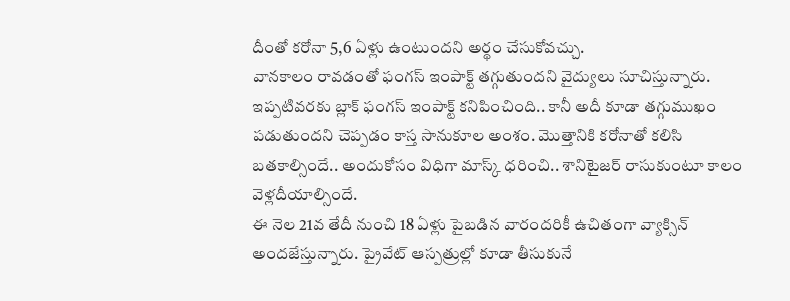దీంతో కరోనా 5,6 ఏళ్లు ఉంటుందని అర్థం చేసుకోవచ్చు.
వానకాలం రావడంతో ఫంగస్ ఇంపాక్ట్ తగ్గుతుందని వైద్యులు సూచిస్తున్నారు. ఇప్పటివరకు బ్లాక్ ఫంగస్ ఇంపాక్ట్ కనిపించింది.. కానీ అదీ కూడా తగ్గుముఖం పడుతుందని చెప్పడం కాస్త సానుకూల అంశం. మొత్తానికి కరోనాతో కలిసి బతకాల్సిందే.. అందుకోసం విధిగా మాస్క్ ధరించి.. శానిటైజర్ రాసుకుంటూ కాలం వెళ్లదీయాల్సిందే.
ఈ నెల 21వ తేదీ నుంచి 18 ఏళ్లు పైబడిన వారందరికీ ఉచితంగా వ్యాక్సిన్ అందజేస్తున్నారు. ప్రైవేట్ ఆస్పత్రుల్లో కూడా తీసుకునే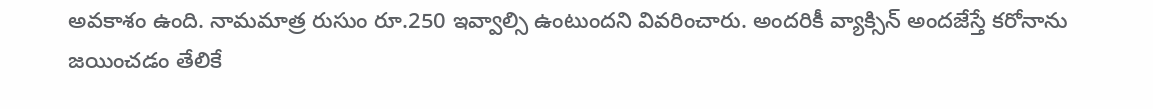అవకాశం ఉంది. నామమాత్ర రుసుం రూ.250 ఇవ్వాల్సి ఉంటుందని వివరించారు. అందరికీ వ్యాక్సిన్ అందజేస్తే కరోనాను జయించడం తేలికే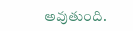అవుతుంది.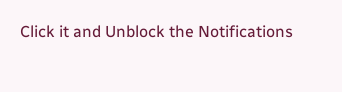Click it and Unblock the Notifications